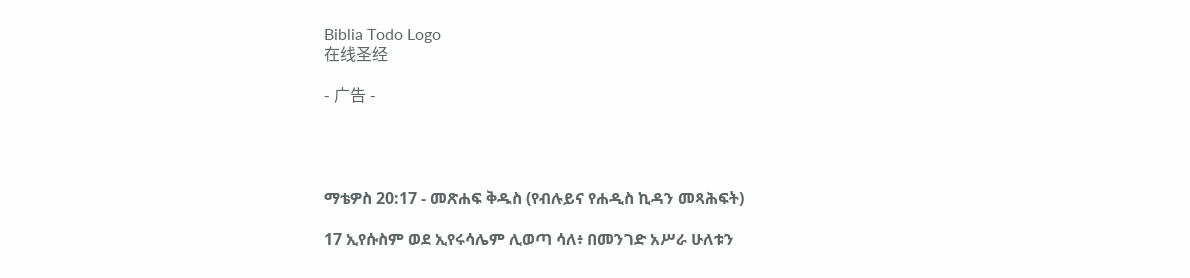Biblia Todo Logo
在线圣经

- 广告 -




ማቴዎስ 20:17 - መጽሐፍ ቅዱስ (የብሉይና የሐዲስ ኪዳን መጻሕፍት)

17 ኢየሱስም ወደ ኢየሩሳሌም ሊወጣ ሳለ፥ በመንገድ አሥራ ሁለቱን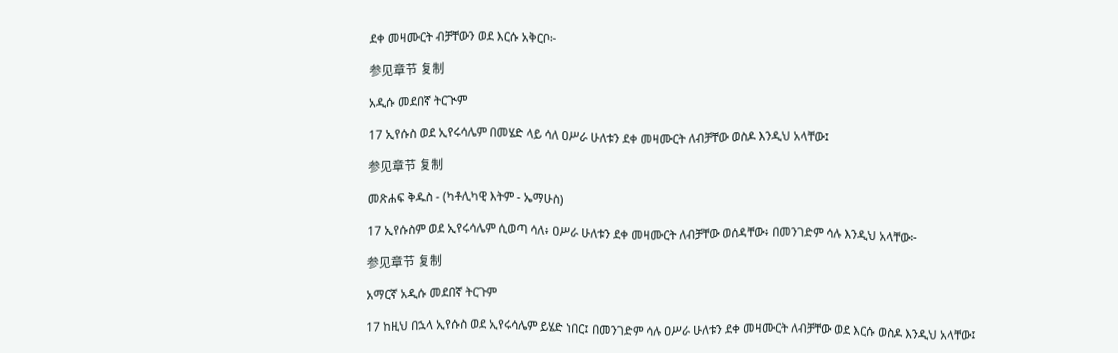ደቀ መዛሙርት ብቻቸውን ወደ እርሱ አቅርቦ፦

参见章节 复制

አዲሱ መደበኛ ትርጒም

17 ኢየሱስ ወደ ኢየሩሳሌም በመሄድ ላይ ሳለ ዐሥራ ሁለቱን ደቀ መዛሙርት ለብቻቸው ወስዶ እንዲህ አላቸው፤

参见章节 复制

መጽሐፍ ቅዱስ - (ካቶሊካዊ እትም - ኤማሁስ)

17 ኢየሱስም ወደ ኢየሩሳሌም ሲወጣ ሳለ፥ ዐሥራ ሁለቱን ደቀ መዛሙርት ለብቻቸው ወሰዳቸው፥ በመንገድም ሳሉ እንዲህ አላቸው፦

参见章节 复制

አማርኛ አዲሱ መደበኛ ትርጉም

17 ከዚህ በኋላ ኢየሱስ ወደ ኢየሩሳሌም ይሄድ ነበር፤ በመንገድም ሳሉ ዐሥራ ሁለቱን ደቀ መዛሙርት ለብቻቸው ወደ እርሱ ወስዶ እንዲህ አላቸው፤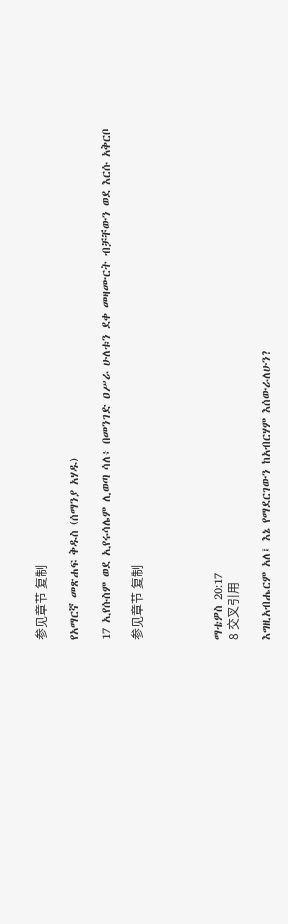参见章节 复制

የአማርኛ መጽሐፍ ቅዱስ (ሰማንያ አሃዱ)

17 ኢየሱስም ወደ ኢየሩሳሌም ሊወጣ ሳለ፥ በመንገድ ዐሥራ ሁለቱን ደቀ መዛሙርት ብቻቸውን ወደ እርሱ አቅርቦ

参见章节 复制




ማቴዎስ 20:17
8 交叉引用

እግዚአብሔርም አለ፤ እኔ የማደርገውን ከአብርሃም እሰውራለሁን?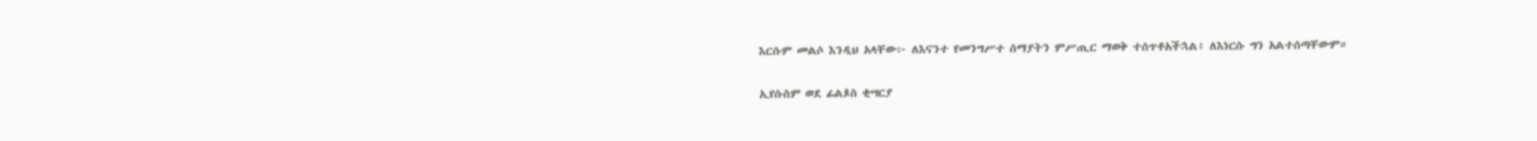እርሱም መልሶ እንዲህ አላቸው፦ ለእናንተ የመንግሥተ ሰማያትን ምሥጢር ማወቅ ተሰጥቶአችኋል፥ ለእነርሱ ግን አልተሰጣቸውም።


ኢየሱስም ወደ ፊልጶስ ቂሣርያ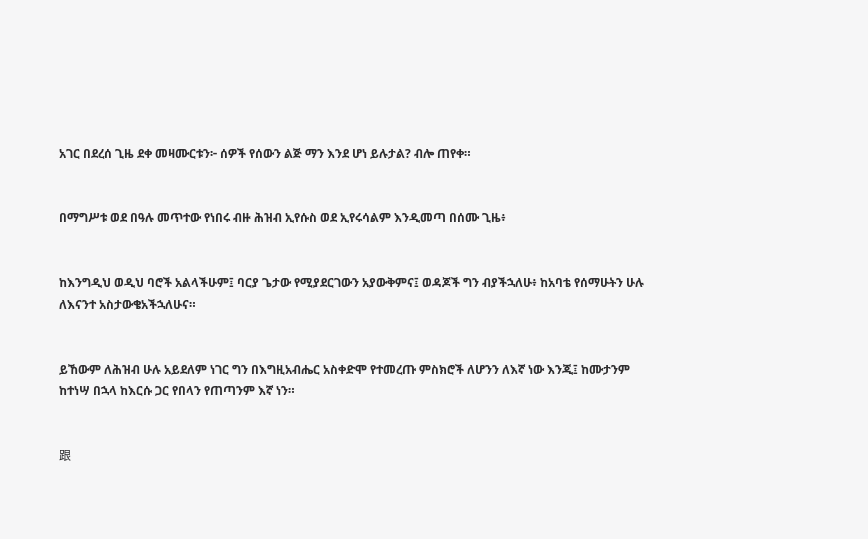አገር በደረሰ ጊዜ ደቀ መዛሙርቱን፦ ሰዎች የሰውን ልጅ ማን እንደ ሆነ ይሉታል? ብሎ ጠየቀ።


በማግሥቱ ወደ በዓሉ መጥተው የነበሩ ብዙ ሕዝብ ኢየሱስ ወደ ኢየሩሳልም እንዲመጣ በሰሙ ጊዜ፥


ከእንግዲህ ወዲህ ባሮች አልላችሁም፤ ባርያ ጌታው የሚያደርገውን አያውቅምና፤ ወዳጆች ግን ብያችኋለሁ፥ ከአባቴ የሰማሁትን ሁሉ ለእናንተ አስታውቄአችኋለሁና።


ይኸውም ለሕዝብ ሁሉ አይደለም ነገር ግን በእግዚአብሔር አስቀድሞ የተመረጡ ምስክሮች ለሆንን ለእኛ ነው እንጂ፤ ከሙታንም ከተነሣ በኋላ ከእርሱ ጋር የበላን የጠጣንም እኛ ነን።


跟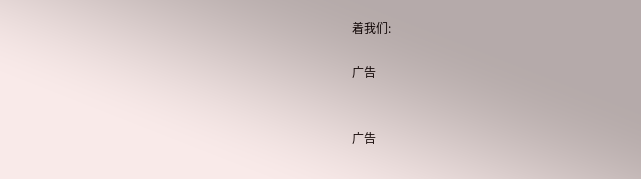着我们:

广告


广告